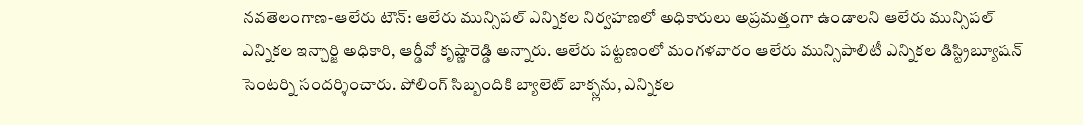నవతెలంగాణ-ఆలేరు టౌన్: ఆలేరు మున్సిపల్ ఎన్నికల నిర్వహణలో అధికారులు అప్రమత్తంగా ఉండాలని ఆలేరు మున్సిపల్ ఎన్నికల ఇన్చార్జి అధికారి, ఆర్డీవో కృష్ణారెడ్డి అన్నారు. ఆలేరు పట్టణంలో మంగళవారం ఆలేరు మున్సిపాలిటీ ఎన్నికల డిస్ట్రిబ్యూషన్ సెంటర్ని సందర్శించారు. పోలింగ్ సిబ్బందికి బ్యాలెట్ బాక్స్లను, ఎన్నికల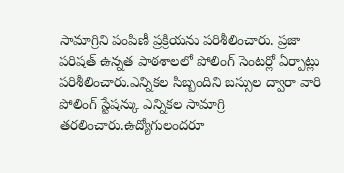సామాగ్రిని పంపిణీ ప్రక్రియను పరిశీలించారు. ప్రజా పరిషత్ ఉన్నత పాఠశాలలో పోలింగ్ సెంటర్లో ఏర్పాట్లు పరిశీలించారు.ఎన్నికల సిబ్బందిని బస్సుల ద్వారా వారి పోలింగ్ స్టేషన్కు ఎన్నికల సామాగ్రి తరలించారు.ఉద్యోగులందరూ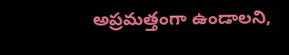అప్రమత్తంగా ఉండాలని,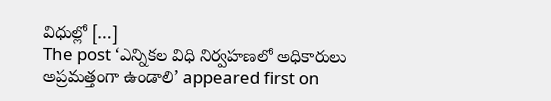విధుల్లో […]
The post ‘ఎన్నికల విధి నిర్వహణలో అధికారులు అప్రమత్తంగా ఉండాలి’ appeared first on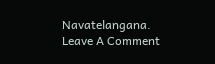Navatelangana.
Leave A Comment